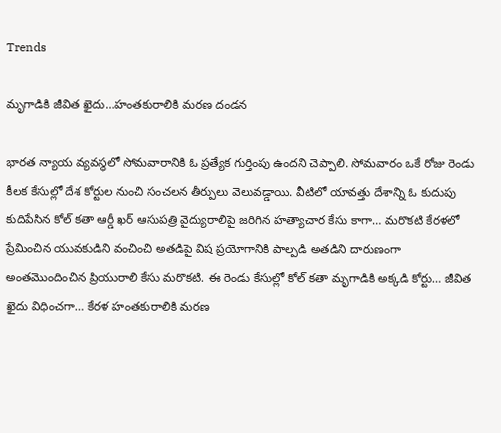Trends

మృగాడికి జీవిత ఖైదు…హంతకురాలికి మరణ దండన

భారత న్యాయ వ్యవస్థలో సోమవారానికి ఓ ప్రత్యేక గుర్తింపు ఉందని చెప్పాలి. సోమవారం ఒకే రోజు రెండు కీలక కేసుల్లో దేశ కోర్టుల నుంచి సంచలన తీర్పులు వెలువడ్డాయి. వీటిలో యావత్తు దేశాన్ని ఓ కుదుపు కుదిపేసిన కోల్ కతా ఆర్డీ ఖర్ ఆసుపత్రి వైద్యురాలిపై జరిగిన హత్యాచార కేసు కాగా… మరొకటి కేరళలో ప్రేమించిన యువకుడిని వంచించి అతడిపై విష ప్రయోగానికి పాల్పడి అతడిని దారుణంగా అంతమొందించిన ప్రియురాలి కేసు మరొకటి. ఈ రెండు కేసుల్లో కోల్ కతా మృగాడికి అక్కడి కోర్టు… జీవిత ఖైదు విధించగా… కేరళ హంతకురాలికి మరణ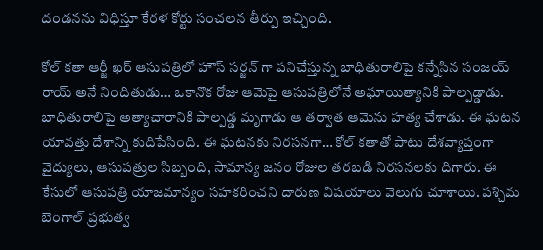దండనను విధిస్తూ కేరళ కోర్టు సంచలన తీర్పు ఇచ్చింది.

కోల్ కతా ఆర్జీ ఖర్ ఆసుపత్రిలో హౌస్ సర్జన్ గా పనిచేస్తున్న బాధితురాలిపై కన్నేసిన సంజయ్ రాయ్ అనే నిందితుడు… ఒకానొక రోజు ఆమెపై ఆసుపత్రిలోనే అఘాయిత్యానికి పాల్పడ్డాడు. బాధితురాలిపై అత్యాచారానికి పాల్పడ్డ మృగాడు ఆ తర్వాత ఆమెను హత్య చేశాడు. ఈ ఘటన యావత్తు దేశాన్ని కుదిపేసింది. ఈ ఘటనకు నిరసనగా… కోల్ కతాతో పాటు దేశవ్యాప్తంగా వైద్యులు, ఆసుపత్రుల సిబ్బంది, సామాన్య జనం రోజుల తరబడి నిరసనలకు దిగారు. ఈ కేసులో ఆసుపత్రి యాజమాన్యం సహకరించని దారుణ విషయాలు వెలుగు చూశాయి. పశ్చిమ బెంగాల్ ప్రభుత్వ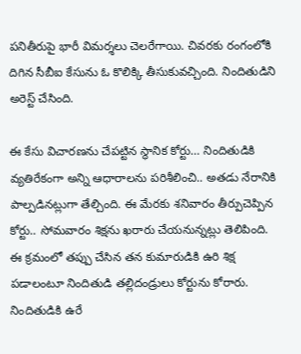పనితీరుపై భారీ విమర్శలు చెలరేగాయి. చివరకు రంగంలోకి దిగిన సీబీఐ కేసును ఓ కొలిక్కి తీసుకువచ్చింది. నిందితుడిని అరెస్ట్ చేసింది.

ఈ కేసు విచారణను చేపట్టిన స్థానిక కోర్టు… నిందితుడికి వ్యతిరేకంగా అన్ని ఆధారాలను పరిశీలించి.. అతడు నేరానికి పాల్పడినట్లుగా తేల్చింది. ఈ మేరకు శనివారం తీర్పుచెప్పిన కోర్టు.. సోమవారం శిక్షను ఖరారు చేయనున్నట్లు తెలిపింది. ఈ క్రమంలో తప్పు చేసిన తన కుమారుడికి ఉరి శిక్ష పడాలంటూ నిందితుడి తల్లిదండ్రులు కోర్టును కోరారు. నిందితుడికి ఉరే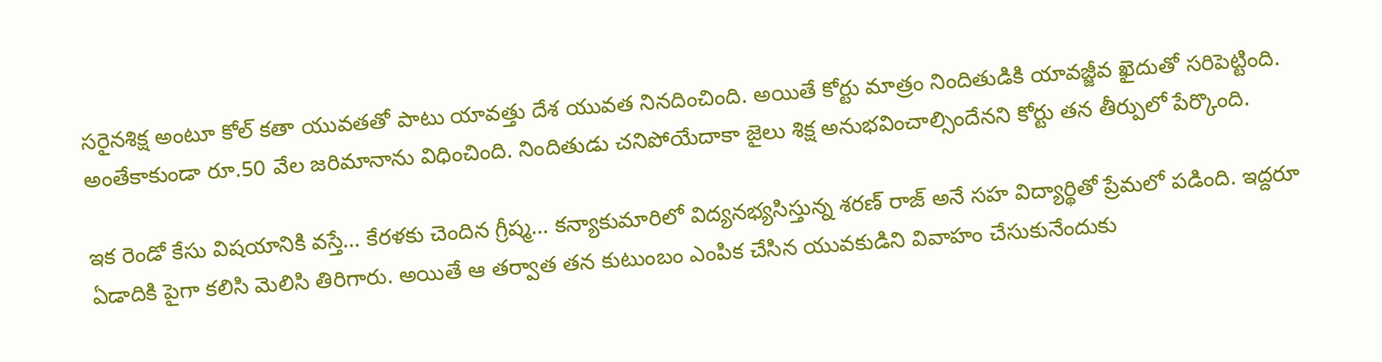సరైనశిక్ష అంటూ కోల్ కతా యువతతో పాటు యావత్తు దేశ యువత నినదించింది. అయితే కోర్టు మాత్రం నిందితుడికి యావజ్జీవ ఖైదుతో సరిపెట్టింది. అంతేకాకుండా రూ.50 వేల జరిమానాను విధించింది. నిందితుడు చనిపోయేదాకా జైలు శిక్ష అనుభవించాల్సిందేనని కోర్టు తన తీర్పులో పేర్కొంది.

ఇక రెండో కేసు విషయానికి వస్తే… కేరళకు చెందిన గ్రీష్మ… కన్యాకుమారిలో విద్యనభ్యసిస్తున్న శరణ్ రాజ్ అనే సహ విద్యార్థితో ప్రేమలో పడింది. ఇద్దరూ ఏడాదికి పైగా కలిసి మెలిసి తిరిగారు. అయితే ఆ తర్వాత తన కుటుంబం ఎంపిక చేసిన యువకుడిని వివాహం చేసుకునేందుకు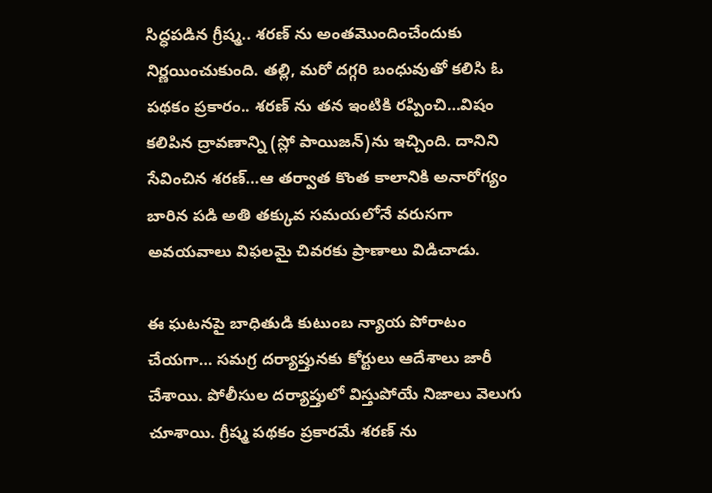సిద్ధపడిన గ్రీష్మ.. శరణ్ ను అంతమొందించేందుకు నిర్ణయించుకుంది. తల్లి, మరో దగ్గరి బంధువుతో కలిసి ఓ పథకం ప్రకారం.. శరణ్ ను తన ఇంటికి రప్పించి…విషం కలిపిన ద్రావణాన్ని (స్లో పాయిజన్)ను ఇచ్చింది. దానిని సేవించిన శరణ్…ఆ తర్వాత కొంత కాలానికి అనారోగ్యం బారిన పడి అతి తక్కువ సమయలోనే వరుసగా అవయవాలు విఫలమై చివరకు ప్రాణాలు విడిచాడు.

ఈ ఘటనపై బాధితుడి కుటుంబ న్యాయ పోరాటం చేయగా… సమగ్ర దర్యాప్తునకు కోర్టులు ఆదేశాలు జారీ చేశాయి. పోలీసుల దర్యాప్తులో విస్తుపోయే నిజాలు వెలుగు చూశాయి. గ్రీష్మ పథకం ప్రకారమే శరణ్ ను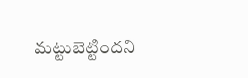మట్టుబెట్టిందని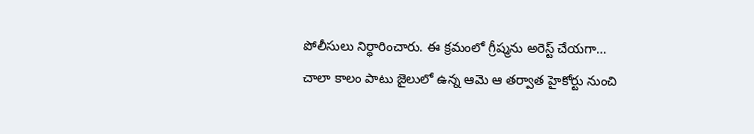పోలీసులు నిర్ధారించారు. ఈ క్రమంలో గ్రీష్మను అరెస్ట్ చేయగా… చాలా కాలం పాటు జైలులో ఉన్న ఆమె ఆ తర్వాత హైకోర్టు నుంచి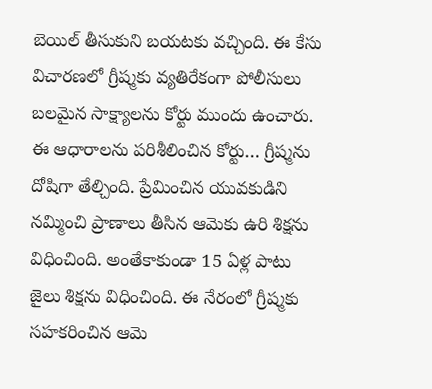బెయిల్ తీసుకుని బయటకు వచ్చింది. ఈ కేసు విచారణలో గ్రీష్మకు వ్యతిరేకంగా పోలీసులు బలమైన సాక్ష్యాలను కోర్టు ముందు ఉంచారు. ఈ ఆధారాలను పరిశీలించిన కోర్టు… గ్రీష్మను దోషిగా తేల్చింది. ప్రేమించిన యువకుడిని నమ్మించి ప్రాణాలు తీసిన ఆమెకు ఉరి శిక్షను విధించింది. అంతేకాకుండా 15 ఏళ్ల పాటు జైలు శిక్షను విధించింది. ఈ నేరంలో గ్రీష్మకు సహకరించిన ఆమె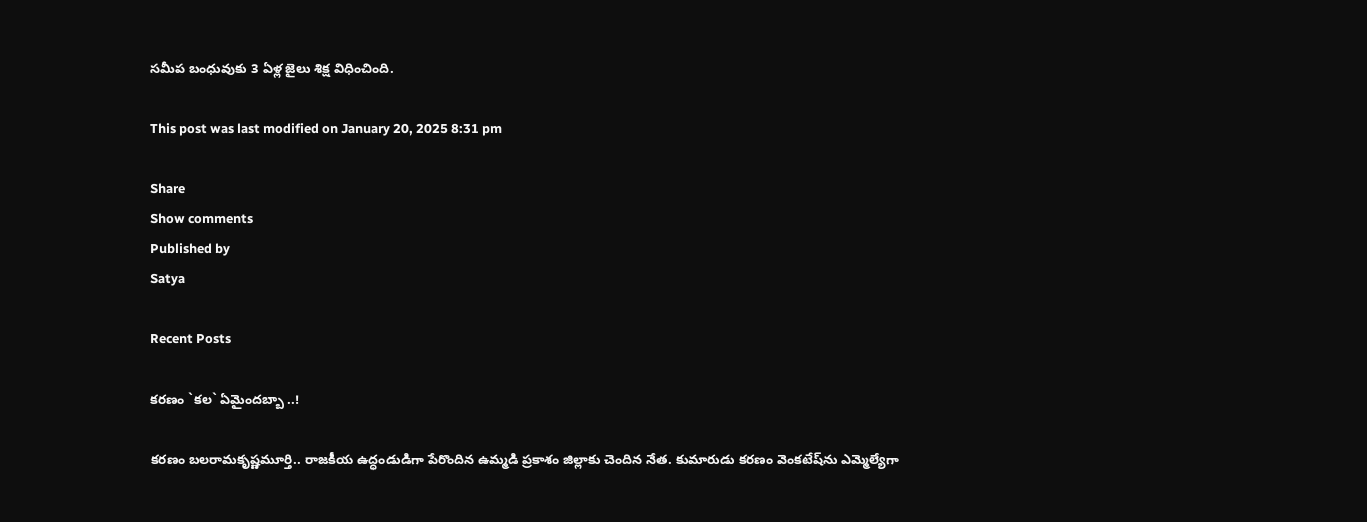సమీప బంధువుకు 3 ఏళ్ల జైలు శిక్ష విధించింది.

This post was last modified on January 20, 2025 8:31 pm

Share
Show comments
Published by
Satya

Recent Posts

క‌ర‌ణం `క‌ల‌` ఏమైంద‌బ్బా ..!

క‌ర‌ణం బ‌ల‌రామ‌కృష్ణ‌మూర్తి.. రాజ‌కీయ ఉద్ధండుడిగా పేరొందిన ఉమ్మ‌డి ప్ర‌కాశం జిల్లాకు చెందిన నేత‌. కుమారుడు క‌ర‌ణం వెంక‌టేష్‌ను ఎమ్మెల్యేగా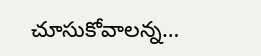చూసుకోవాల‌న్న…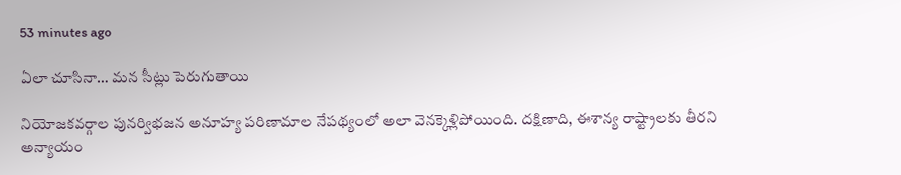53 minutes ago

ఏలా చూసినా… మన సీట్లు పెరుగుతాయి

నియోజకవర్గాల పునర్విభజన అనూహ్య పరిణామాల నేపథ్యంలో అలా వెనక్కెళ్లిపోయింది. దక్షిణాది, ఈశాన్య రాష్ట్రాలకు తీరని అన్యాయం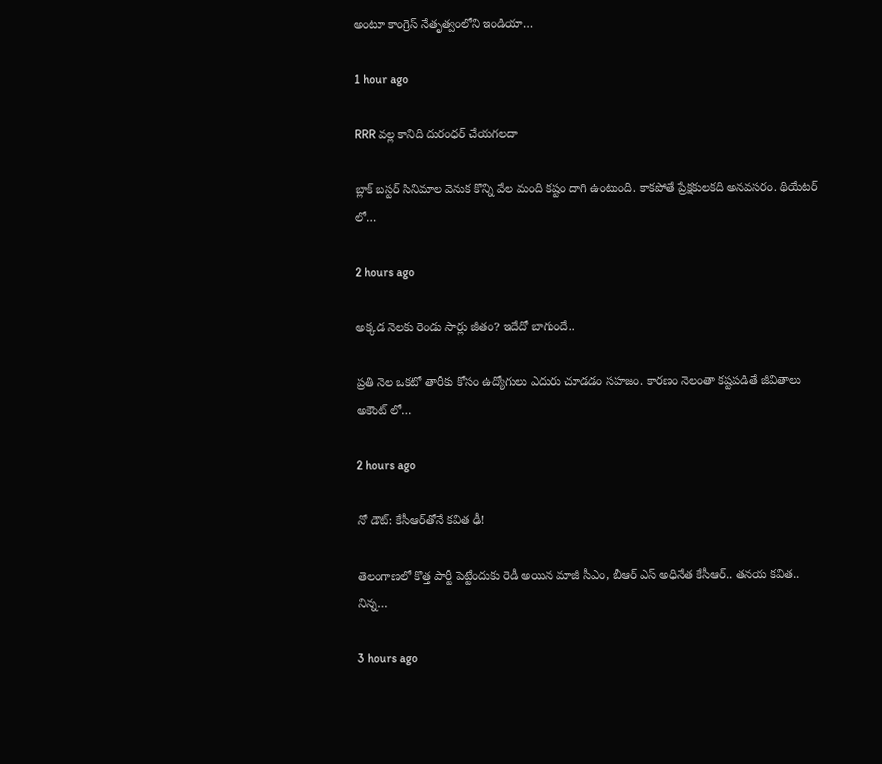అంటూ కాంగ్రెస్ నేతృత్వంలోని ఇండియా…

1 hour ago

RRR వల్ల కానిది దురంధర్ చేయగలదా

బ్లాక్ బస్టర్ సినిమాల వెనుక కొన్ని వేల మంది కష్టం దాగి ఉంటుంది. కాకపోతే ప్రేక్షకులకది అనవసరం. థియేటర్ లో…

2 hours ago

అక్కడ నెలకు రెండు సార్లు జీతం? ఇదేదో బాగుందే..

ప్రతి నెల ఒకటో తారీకు కోసం ఉద్యోగులు ఎదురు చూడడం సహజం. కారణం నెలంతా కష్టపడితే జీవితాలు అకౌంట్ లో…

2 hours ago

నో డౌట్‌: కేసీఆర్‌తోనే క‌విత ఢీ!

తెలంగాణ‌లో కొత్త పార్టీ పెట్టేందుకు రెడీ అయిన మాజీ సీఎం, బీఆర్ ఎస్ అధినేత కేసీఆర్‌.. త‌న‌య క‌విత.. నిన్న…

3 hours ago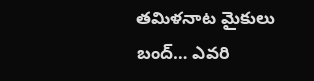త‌మిళ‌నాట మైకులు బంద్‌… ఎవ‌రి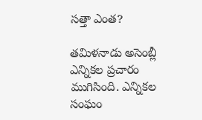సత్తా ఎంత‌?

త‌మిళ‌నాడు అసెంబ్లీ ఎన్నిక‌ల ప్ర‌చారం ముగిసింది. ఎన్నిక‌ల సంఘం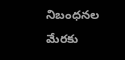నిబంధ‌న‌ల మేర‌కు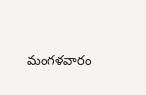మంగ‌ళ‌వారం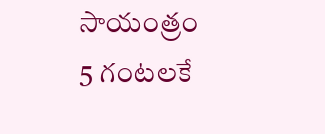సాయంత్రం 5 గంట‌లకే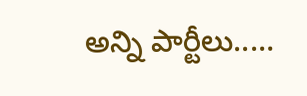అన్ని పార్టీలు..…